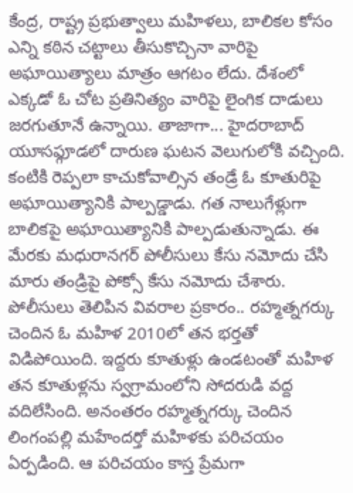కేంద్ర, రాష్ట్ర ప్రభుత్వాలు మహిళలు, బాలికల కోసం ఎన్ని కఠిన చట్టాలు తీసుకొచ్చినా వారిపై అఘాయిత్యాలు మాత్రం ఆగటం లేదు. దేశంలో ఎక్కడో ఓ చోట ప్రతినిత్యం వారిపై లైంగిక దాడులు జరగుతూనే ఉన్నాయి. తాజాగా... హైదరాబాద్ యూసఫ్గూడలో దారుణ ఘటన వెలుగులోకి వచ్చింది. కంటికి రెప్పలా కాచుకోవాల్సిన తండ్రే ఓ కూతురిపై అఘాయిత్యానికి పాల్పడ్డాడు. గత నాలుగేళ్లుగా బాలికపై అఘాయిత్యానికి పాల్పడుతున్నాడు. ఈ మేరకు మధురానగర్ పోలీసులు కేసు నమోదు చేసి మారు తండ్రిపై పోక్సో కేసు నమోదు చేశారు.
పోలీసులు తెలిపిన వివరాల ప్రకారం.. రహ్మత్నగర్కు చెందిన ఓ మహిళ 2010లో తన భర్తతో విడిపోయింది. ఇద్దరు కూతుళ్లు ఉండటంతో మహిళ తన కూతుళ్లను స్వగ్రామంలోని సోదరుడి వద్ద వదిలేసింది. అనంతరం రహ్మత్నగర్కు చెందిన లింగంపల్లి మహేందర్తో మహిళకు పరిచయం ఏర్పడింది. ఆ పరిచయం కాస్త ప్రేమగా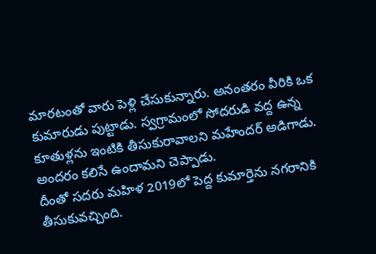మారటంతో వారు పెళ్లి చేసుకున్నారు. అనంతరం వీరికి ఒక కుమారుడు పుట్టాడు. స్వగ్రామంలో సోదరుడి వద్ద ఉన్న కూతుళ్లను ఇంటికి తీసుకురావాలని మహేందర్ అడిగాడు. అందరం కలిసే ఉందామని చెప్పాడు.
దీంతో సదరు మహిళ 2019లో పెద్ద కుమార్తెను నగరానికి తీసుకువచ్చింది.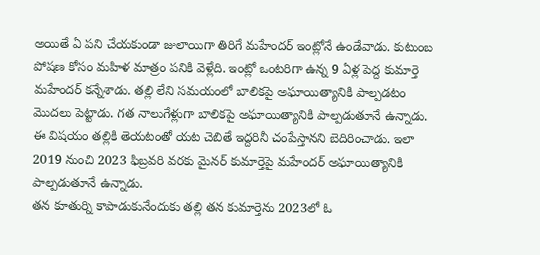అయితే ఏ పని చేయకుండా జులాయిగా తిరిగే మహేందర్ ఇంట్లోనే ఉండేవాడు. కుటుంబ పోషణ కోసం మహిళ మాత్రం పనికి వెళ్లేది. ఇంట్లో ఒంటరిగా ఉన్న 9 ఏళ్ల పెద్ద కుమార్తె మహేందర్ కన్నేశాడు. తల్లి లేని సమయంలో బాలికపై అఘాయిత్యానికి పాల్పడటం మొదలు పెట్టాడు. గత నాలుగేళ్లుగా బాలికపై అఘాయిత్యానికి పాల్పడుతూనే ఉన్నాడు. ఈ విషయం తల్లికి తెయటంతో యట చెబితే ఇద్దరినీ చంపేస్తానని బెదిరించాడు. ఇలా 2019 నుంచి 2023 ఫిబ్రవరి వరకు మైనర్ కుమార్తెపై మహేందర్ అఘాయిత్యానికి పాల్పడుతూనే ఉన్నాడు.
తన కూతుర్ని కాపాడుకునేందుకు తల్లి తన కుమార్తెను 2023లో ఓ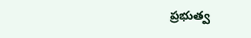ప్రభుత్వ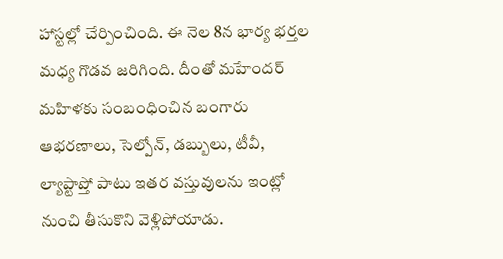హాస్టల్లో చేర్పించింది. ఈ నెల 8న భార్య భర్తల మధ్య గొడవ జరిగింది. దీంతో మహేందర్ మహిళకు సంబంధించిన బంగారు ఆభరణాలు, సెల్పోన్, డబ్బులు, టీవీ, ల్యాప్టాప్తో పాటు ఇతర వస్తువులను ఇంట్లో నుంచి తీసుకొని వెళ్లిపోయాడు.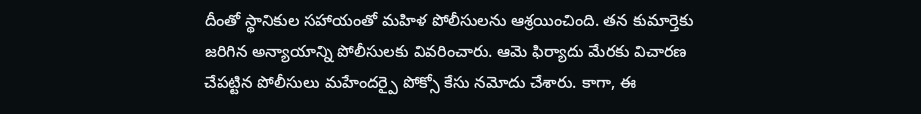దీంతో స్థానికుల సహాయంతో మహిళ పోలీసులను ఆశ్రయించింది. తన కుమార్తెకు జరిగిన అన్యాయాన్ని పోలీసులకు వివరించారు. ఆమె ఫిర్యాదు మేరకు విచారణ చేపట్టిన పోలీసులు మహేందర్పై పోక్సో కేసు నమోదు చేశారు. కాగా, ఈ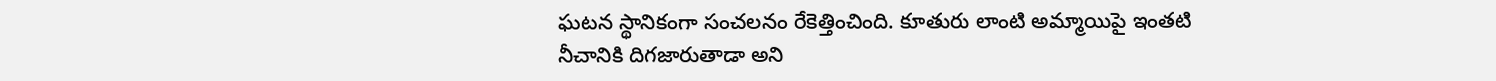ఘటన స్థానికంగా సంచలనం రేకెత్తించింది. కూతురు లాంటి అమ్మాయిపై ఇంతటి నీచానికి దిగజారుతాడా అని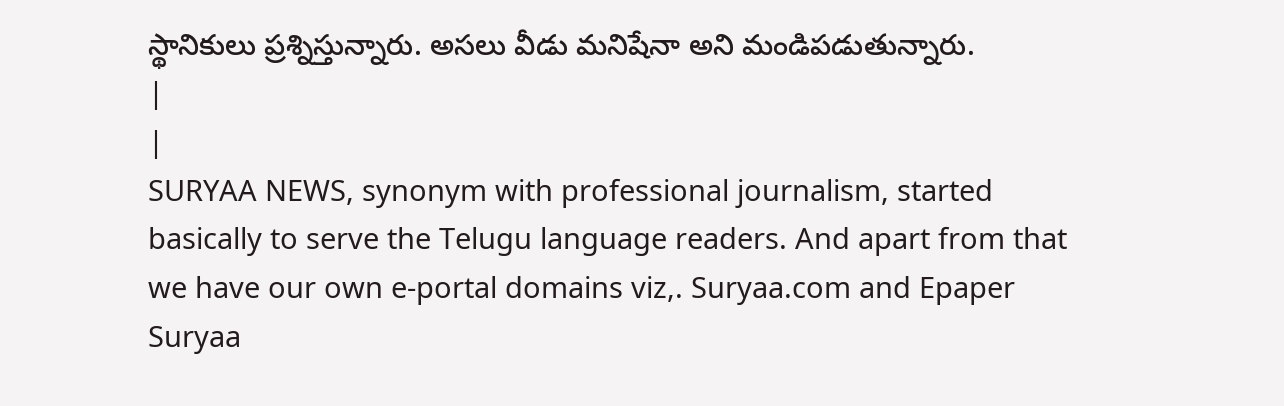స్థానికులు ప్రశ్నిస్తున్నారు. అసలు వీడు మనిషేనా అని మండిపడుతున్నారు.
|
|
SURYAA NEWS, synonym with professional journalism, started basically to serve the Telugu language readers. And apart from that we have our own e-portal domains viz,. Suryaa.com and Epaper Suryaa